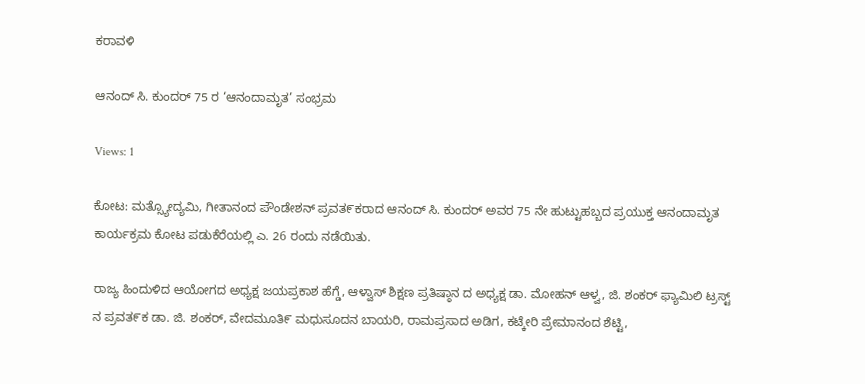ಕರಾವಳಿ

ಆನಂದ್ ಸಿ. ಕುಂದರ್ 75 ರ ‘ಆನಂದಾಮೃತ’ ಸಂಭ್ರಮ

Views: 1

ಕೋಟ: ಮತ್ಸ್ಯೋದ್ಯಮಿ, ಗೀತಾನಂದ ಪೌಂಡೇಶನ್ ಪ್ರವತ೯ಕರಾದ ಆನಂದ್ ಸಿ. ಕುಂದರ್ ಅವರ 75 ನೇ ಹುಟ್ಟುಹಬ್ಬದ ಪ್ರಯುಕ್ತ ಆನಂದಾಮೃತ ಕಾರ್ಯಕ್ರಮ ಕೋಟ ಪಡುಕೆರೆಯಲ್ಲಿ ಎ. 26 ರಂದು ನಡೆಯಿತು.

ರಾಜ್ಯ ಹಿಂದುಳಿದ ಆಯೋಗದ ಅಧ್ಯಕ್ಷ ಜಯಪ್ರಕಾಶ ಹೆಗ್ಡೆ, ಆಳ್ವಾಸ್ ಶಿಕ್ಷಣ ಪ್ರತಿಷ್ಠಾನ ದ ಅಧ್ಯಕ್ಷ ಡಾ. ಮೋಹನ್ ಆಳ್ವ, ಜಿ. ಶಂಕರ್ ಫ್ಯಾಮಿಲಿ ಟ್ರಸ್ಟ್ ನ ಪ್ರವತ೯ಕ ಡಾ. ಜಿ. ಶಂಕರ್, ವೇದಮೂತಿ೯ ಮಧುಸೂದನ ಬಾಯರಿ, ರಾಮಪ್ರಸಾದ ಅಡಿಗ, ಕಟ್ಕೇರಿ ಪ್ರೇಮಾನಂದ ಶೆಟ್ಟಿ,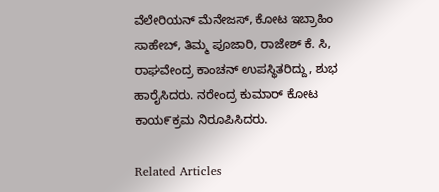ವೆಲೇರಿಯನ್ ಮೆನೇಜಸ್, ಕೋಟ ಇಬ್ರಾಹಿಂ ಸಾಹೇಬ್, ತಿಮ್ಮ ಪೂಜಾರಿ, ರಾಜೇಶ್ ಕೆ. ಸಿ, ರಾಘವೇಂದ್ರ ಕಾಂಚನ್ ಉಪಸ್ಥಿತರಿದ್ದು, ಶುಭ ಹಾರೈಸಿದರು. ನರೇಂದ್ರ ಕುಮಾರ್ ಕೋಟ ಕಾಯ೯ಕ್ರಮ ನಿರೂಪಿಸಿದರು.

Related Articles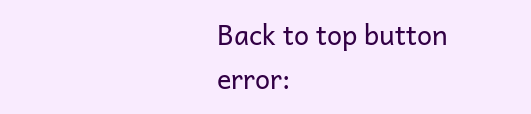Back to top button
error: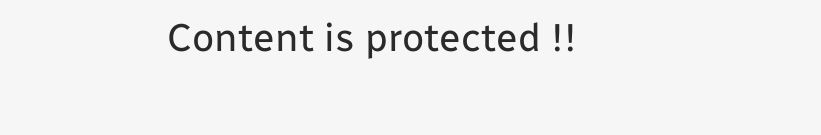Content is protected !!